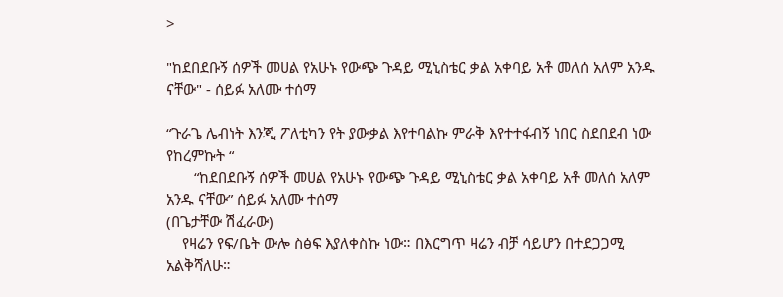>

"ከደበደቡኝ ሰዎች መሀል የአሁኑ የውጭ ጉዳይ ሚኒስቴር ቃል አቀባይ አቶ መለሰ አለም አንዱ ናቸው" - ሰይፉ አለሙ ተሰማ

“ጉራጌ ሌብነት እንጂ ፖለቲካን የት ያውቃል እየተባልኩ ምራቅ እየተተፋብኝ ነበር ስደበደብ ነው የከረምኩት “
       “ከደበደቡኝ ሰዎች መሀል የአሁኑ የውጭ ጉዳይ ሚኒስቴር ቃል አቀባይ አቶ መለሰ አለም አንዱ ናቸው” ሰይፉ አለሙ ተሰማ
(በጌታቸው ሽፈራው)
    የዛሬን የፍ/ቤት ውሎ ስፅፍ እያለቀስኩ ነው። በእርግጥ ዛሬን ብቻ ሳይሆን በተደጋጋሚ አልቅሻለሁ።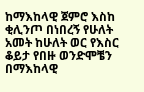ከማእከላዊ ጀምሮ እስከ ቂሊንጦ በነበረኝ የሁለት አመት ከሁለት ወር የእስር ቆይታ የበዙ ወንድሞቼን በማእከላዊ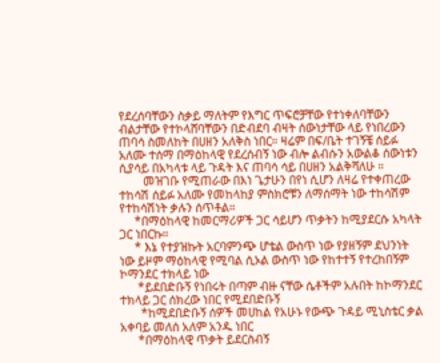የደረሰባቸውን ስቃይ ማለትም የእግር ጥፍሮቻቸው የተነቀለባቸውን ብልታቸው የተኮላሸባቸውን በድብደባ ብዛት ሰውነታቸው ላይ የነበረውን ጠባሳ ስመለከት በሀዘን አለቅስ ነበር። ዛሬም በፍ/ቤት ተገኝቼ ሰይፉ አለሙ ተሰማ በማዕከላዊ የደረሰብኝ ነው ብሎ ልብሱን አውልቆ ሰውነቱን ሲያሳይ በአካላቱ ላይ ጉዳት እና ጠባሳ ሳይ በሀዘን አልቅሻለሁ ።
        መዝገቡ የሚጠራው በእነ ጌታሁን በየነ ሲሆን ለዛሬ የተቀጠረው ተከሳሽ ሰይፉ አለሙ የመከላከያ ምስክሮቹን ለማሰማት ነው ተከሳሽም የተከሳሽነት ቃሉን ሰጥቶል።
     *በማዕከላዊ ከመርማሪዎች ጋር ሳይሆን ጥቃትን ከሚያደርሱ አካላት ጋር ነበርኩ።
     * እኔ የተያዝኩት አርባምንጭ ሆቴል ውስጥ ነው የያዘኝም ደህንነት ነው ይዞም ማዕከላዊ የሚባል ሲኦል ውስጥ ነው የከተተኝ የተረከበኝም ኮማንደር ተክላይ ነው
      *ይደበድቡኝ የነበሩት በጣም ብዙ ናቸው ሴቶችም አሉበት ከኮማንደር ተክላይ ጋር ሰክረው ነበር የሚደበድቡኝ
       *ከሚደበድቡኝ ሰዎች መሀከል የአሁኑ የውጭ ጉዳይ ሚኒስቴር ቃል አቀባይ መለሰ አለም አንዱ ነበር
      *በማዕከላዊ ጥቃት ይደርስብኝ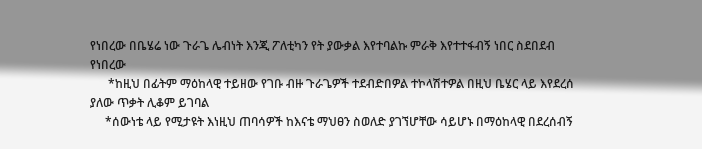የነበረው በቤሄሬ ነው ጉራጌ ሌብነት እንጂ ፖለቲካን የት ያውቃል እየተባልኩ ምራቅ እየተተፋብኝ ነበር ስደበደብ የነበረው
      *ከዚህ በፊትም ማዕከላዊ ተይዘው የገቡ ብዙ ጉራጌዎች ተደብድበዎል ተኮላሽተዎል በዚህ ቤሄር ላይ እየደረሰ ያለው ጥቃት ሊቆም ይገባል
     *ሰውነቴ ላይ የሚታዩት እነዚህ ጠባሳዎች ከእናቴ ማህፀን ስወለድ ያገኘሆቸው ሳይሆኑ በማዕከላዊ በደረሰብኝ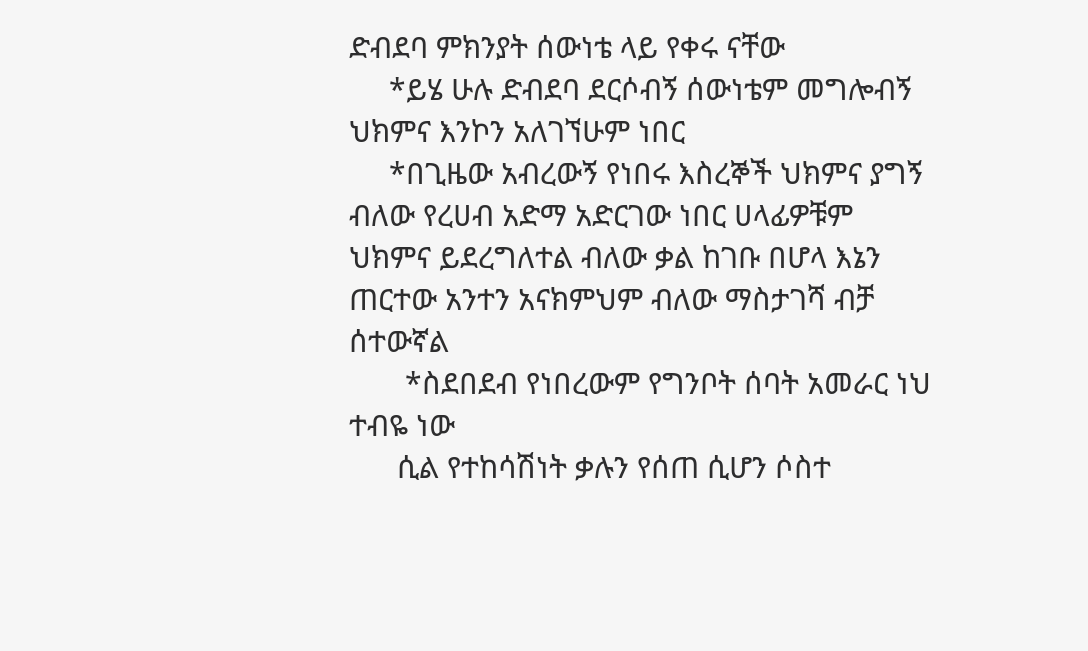ድብደባ ምክንያት ሰውነቴ ላይ የቀሩ ናቸው
     *ይሄ ሁሉ ድብደባ ደርሶብኝ ሰውነቴም መግሎብኝ ህክምና እንኮን አለገኘሁም ነበር
     *በጊዜው አብረውኝ የነበሩ እስረኞች ህክምና ያግኝ ብለው የረሀብ አድማ አድርገው ነበር ሀላፊዎቹም ህክምና ይደረግለተል ብለው ቃል ከገቡ በሆላ እኔን ጠርተው አንተን አናክምህም ብለው ማስታገሻ ብቻ ሰተውኛል
       *ስደበደብ የነበረውም የግንቦት ሰባት አመራር ነህ ተብዬ ነው
      ሲል የተከሳሽነት ቃሉን የሰጠ ሲሆን ሶስተ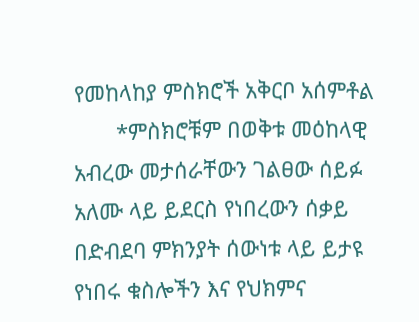የመከላከያ ምስክሮች አቅርቦ አሰምቶል
       *ምስክሮቹም በወቅቱ መዕከላዊ አብረው መታሰራቸውን ገልፀው ሰይፉ አለሙ ላይ ይደርስ የነበረውን ሰቃይ በድብደባ ምክንያት ሰውነቱ ላይ ይታዩ የነበሩ ቁስሎችን እና የህክምና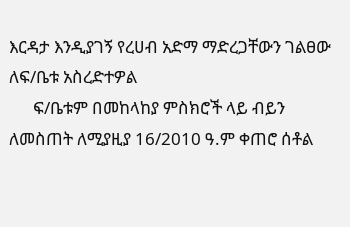እርዳታ እንዲያገኝ የረሀብ አድማ ማድረጋቸውን ገልፀው ለፍ/ቤቱ አስረድተዎል
      ፍ/ቤቱም በመከላከያ ምስክሮች ላይ ብይን ለመስጠት ለሚያዚያ 16/2010 ዓ.ም ቀጠሮ ሰቶል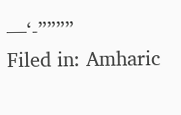—‘-””””
Filed in: Amharic